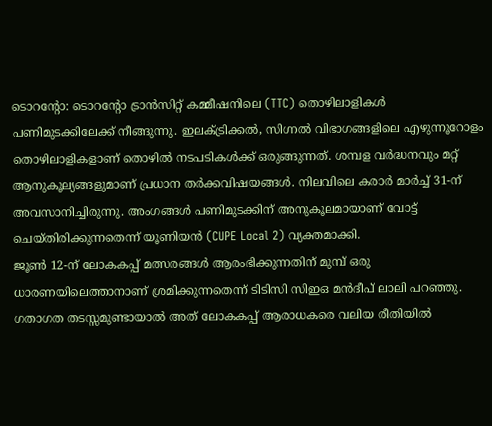ടൊറന്റോ: ടൊറന്റോ ട്രാൻസിറ്റ് കമ്മീഷനിലെ (TTC) തൊഴിലാളികൾ പണിമുടക്കിലേക്ക് നീങ്ങുന്നു. ഇലക്ട്രിക്കൽ, സിഗ്നൽ വിഭാഗങ്ങളിലെ എഴുന്നൂറോളം തൊഴിലാളികളാണ് തൊഴിൽ നടപടികൾക്ക് ഒരുങ്ങുന്നത്. ശമ്പള വർദ്ധനവും മറ്റ് ആനുകൂല്യങ്ങളുമാണ് പ്രധാന തർക്കവിഷയങ്ങൾ. നിലവിലെ കരാർ മാർച്ച് 31-ന് അവസാനിച്ചിരുന്നു. അംഗങ്ങൾ പണിമുടക്കിന് അനുകൂലമായാണ് വോട്ട് ചെയ്തിരിക്കുന്നതെന്ന് യൂണിയൻ (CUPE Local 2) വ്യക്തമാക്കി.
ജൂൺ 12-ന് ലോകകപ്പ് മത്സരങ്ങൾ ആരംഭിക്കുന്നതിന് മുമ്പ് ഒരു ധാരണയിലെത്താനാണ് ശ്രമിക്കുന്നതെന്ന് ടിടിസി സിഇഒ മൻദീപ് ലാലി പറഞ്ഞു. ഗതാഗത തടസ്സമുണ്ടായാൽ അത് ലോകകപ്പ് ആരാധകരെ വലിയ രീതിയിൽ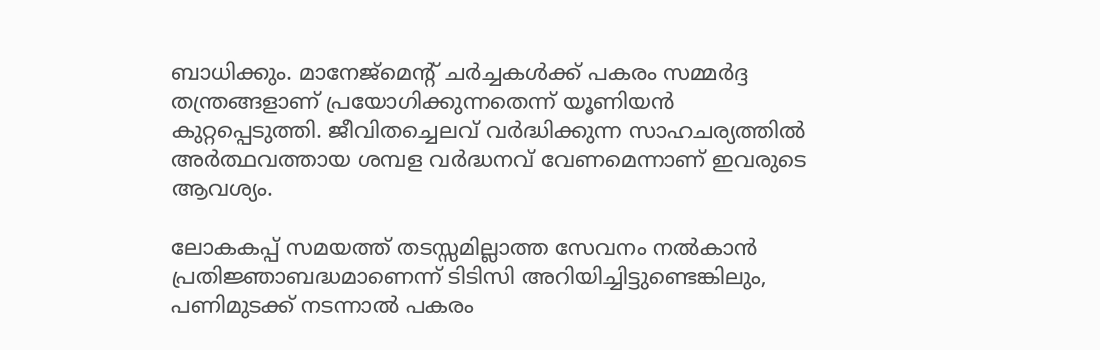ബാധിക്കും. മാനേജ്മെന്റ് ചർച്ചകൾക്ക് പകരം സമ്മർദ്ദ തന്ത്രങ്ങളാണ് പ്രയോഗിക്കുന്നതെന്ന് യൂണിയൻ കുറ്റപ്പെടുത്തി. ജീവിതച്ചെലവ് വർദ്ധിക്കുന്ന സാഹചര്യത്തിൽ അർത്ഥവത്തായ ശമ്പള വർദ്ധനവ് വേണമെന്നാണ് ഇവരുടെ ആവശ്യം.

ലോകകപ്പ് സമയത്ത് തടസ്സമില്ലാത്ത സേവനം നൽകാൻ പ്രതിജ്ഞാബദ്ധമാണെന്ന് ടിടിസി അറിയിച്ചിട്ടുണ്ടെങ്കിലും, പണിമുടക്ക് നടന്നാൽ പകരം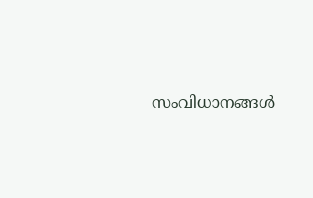സംവിധാനങ്ങൾ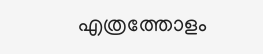എത്രത്തോളം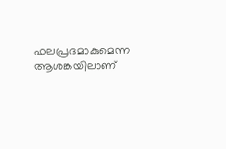ഫലപ്രദമാകുമെന്ന ആശങ്കയിലാണ്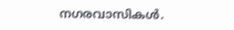നഗരവാസികൾ.